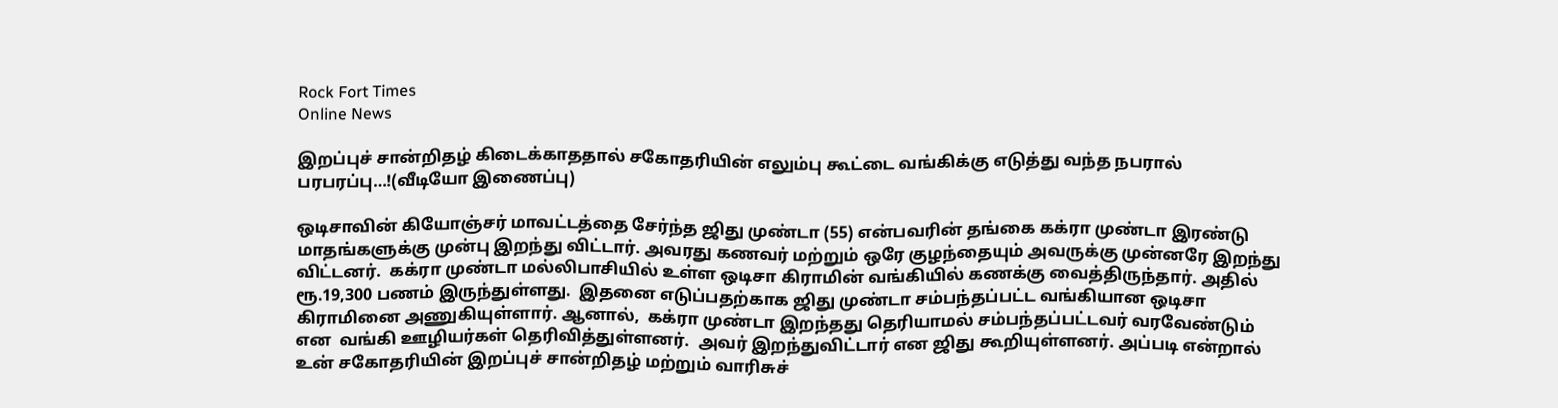Rock Fort Times
Online News

இறப்புச் சான்றிதழ் கிடைக்காததால் சகோதரியின் எலும்பு கூட்டை வங்கிக்கு எடுத்து வந்த நபரால் பரபரப்பு…!(வீடியோ இணைப்பு)

ஒடிசாவின் கியோஞ்சர் மாவட்டத்தை சேர்ந்த ஜிது முண்டா (55) என்பவரின் தங்கை கக்ரா முண்டா இரண்டு மாதங்களுக்கு முன்பு இறந்து விட்டார். அவரது கணவர் மற்றும் ஒரே குழந்தையும் அவருக்கு முன்னரே இறந்து விட்டனர்.  கக்ரா முண்டா மல்லிபாசியில் உள்ள ஒடிசா கிராமின் வங்கியில் கணக்கு வைத்திருந்தார். அதில் ரூ.19,300 பணம் இருந்துள்ளது.  இதனை எடுப்பதற்காக ஜிது முண்டா சம்பந்தப்பட்ட வங்கியான ஒடிசா கிராமினை அணுகியுள்ளார். ஆனால்,  கக்ரா முண்டா இறந்தது தெரியாமல் சம்பந்தப்பட்டவர் வரவேண்டும் என  வங்கி ஊழியர்கள் தெரிவித்துள்ளனர்.  அவர் இறந்துவிட்டார் என ஜிது கூறியுள்ளனர். அப்படி என்றால்  உன் சகோதரியின் இறப்புச் சான்றிதழ் மற்றும் வாரிசுச்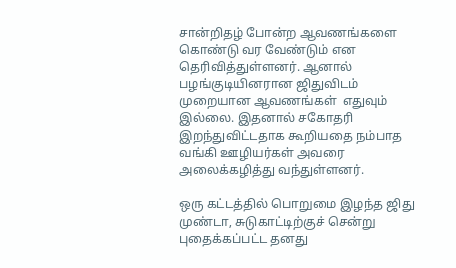சான்றிதழ் போன்ற ஆவணங்களை கொண்டு வர வேண்டும் என தெரிவித்துள்ளனர். ஆனால் பழங்குடியினரான ஜிதுவிடம் முறையான ஆவணங்கள்  எதுவும் இல்லை. இதனால் சகோதரி இறந்துவிட்டதாக கூறியதை நம்பாத வங்கி ஊழியர்கள் அவரை அலைக்கழித்து வந்துள்ளனர்.

ஒரு கட்டத்தில் பொறுமை இழந்த ஜிது முண்டா, சுடுகாட்டிற்குச் சென்று புதைக்கப்பட்ட தனது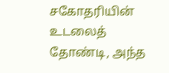சகோதரியின் உடலைத் தோண்டி, அந்த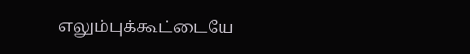எலும்புக்கூட்டையே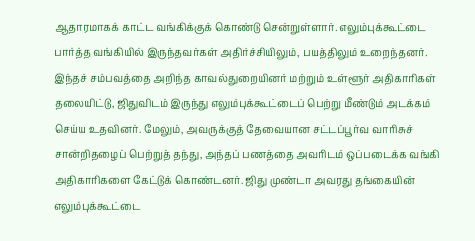ஆதாரமாகக் காட்ட வங்கிக்குக் கொண்டு சென்றுள்ளார். எலும்புக்கூட்டை பார்த்த வங்கியில் இருந்தவர்கள் அதிர்ச்சியிலும், பயத்திலும் உறைந்தனர். இந்தச் சம்பவத்தை அறிந்த காவல்துறையினர் மற்றும் உள்ளூர் அதிகாரிகள் தலையிட்டு, ஜிதுவிடம் இருந்து எலும்புக்கூட்டைப் பெற்று மீண்டும் அடக்கம் செய்ய உதவினர். மேலும், அவருக்குத் தேவையான சட்டப்பூர்வ வாரிசுச் சான்றிதழைப் பெற்றுத் தந்து, அந்தப் பணத்தை அவரிடம் ஒப்படைக்க வங்கி அதிகாரிகளை கேட்டுக் கொண்டனர். ஜிது முண்டா அவரது தங்கையின் எலும்புக்கூட்டை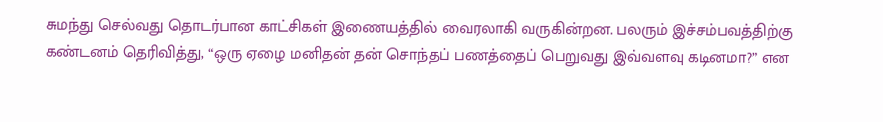சுமந்து செல்வது தொடர்பான காட்சிகள் இணையத்தில் வைரலாகி வருகின்றன. பலரும் இச்சம்பவத்திற்கு கண்டனம் தெரிவித்து, “ஒரு ஏழை மனிதன் தன் சொந்தப் பணத்தைப் பெறுவது இவ்வளவு கடினமா?” என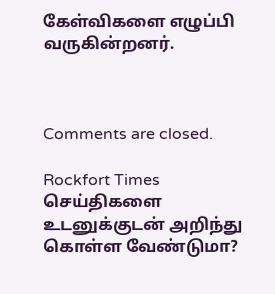கேள்விகளை எழுப்பி வருகின்றனர்.



Comments are closed.

Rockfort Times செய்திகளை உடனுக்குடன் அறிந்து கொள்ள வேண்டுமா?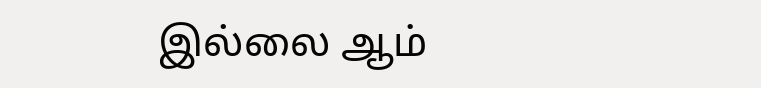இல்லை ஆம்